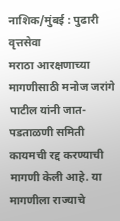नाशिक/मुंबई : पुढारी वृत्तसेवा
मराठा आरक्षणाच्या मागणीसाठी मनोज जरांगे पाटील यांनी जात-पडताळणी समिती कायमची रद्द करण्याची मागणी केली आहे. या मागणीला राज्याचे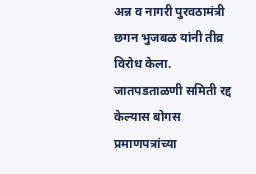अन्न व नागरी पुरवठामंत्री छगन भुजबळ यांनी तीव्र विरोध केला. जातपडताळणी समिती रद्द केल्यास बोगस प्रमाणपत्रांच्या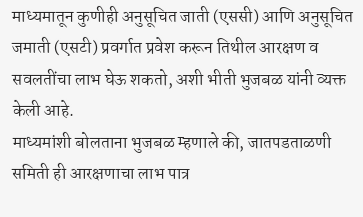माध्यमातून कुणीही अनुसूचित जाती (एससी) आणि अनुसूचित जमाती (एसटी) प्रवर्गात प्रवेश करून तिथील आरक्षण व सवलतींचा लाभ घेऊ शकतो, अशी भीती भुजबळ यांनी व्यक्त केली आहे.
माध्यमांशी बोलताना भुजबळ म्हणाले की, जातपडताळणी समिती ही आरक्षणाचा लाभ पात्र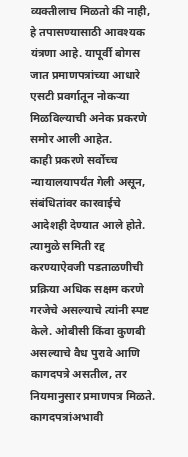व्यक्तीलाच मिळतो की नाही, हे तपासण्यासाठी आवश्यक यंत्रणा आहे. यापूर्वी बोगस जात प्रमाणपत्रांच्या आधारे एसटी प्रवर्गातून नोकऱ्या मिळविल्याची अनेक प्रकरणे समोर आली आहेत.
काही प्रकरणे सर्वोच्च न्यायालयापर्यंत गेली असून, संबंधितांवर कारवाईचे आदेशही देण्यात आले होते. त्यामुळे समिती रद्द करण्याऐवजी पडताळणीची प्रक्रिया अधिक सक्षम करणे गरजेचे असल्याचे त्यांनी स्पष्ट केले. ओबीसी किंवा कुणबी असल्याचे वैध पुरावे आणि कागदपत्रे असतील, तर नियमानुसार प्रमाणपत्र मिळते.
कागदपत्रांअभावी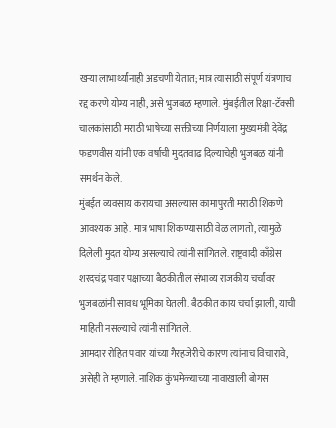खऱ्या लाभार्थ्यांनाही अडचणी येतात; मात्र त्यासाठी संपूर्ण यंत्रणाच रद्द करणे योग्य नाही, असे भुजबळ म्हणाले. मुंबईतील रिक्षा-टॅक्सी चालकांसाठी मराठी भाषेच्या सक्तीच्या निर्णयाला मुख्यमंत्री देवेंद्र फडणवीस यांनी एक वर्षाची मुदतवाढ दिल्याचेही भुजबळ यांनी समर्थन केले.
मुंबईत व्यवसाय करायचा असल्यास कामापुरती मराठी शिकणे आवश्यक आहे. मात्र भाषा शिकण्यासाठी वेळ लागतो, त्यामुळे दिलेली मुदत योग्य असल्याचे त्यांनी सांगितले. राष्ट्रवादी काँग्रेस शरदचंद्र पवार पक्षाच्या बैठकीतील संभाव्य राजकीय चर्चांवर भुजबळांनी सावध भूमिका घेतली. बैठकीत काय चर्चा झाली, याची माहिती नसल्याचे त्यांनी सांगितले.
आमदार रोहित पवार यांच्या गैरहजेरीचे कारण त्यांनाच विचारावे, असेही ते म्हणाले. नाशिक कुंभमेळ्याच्या नावाखाली बोगस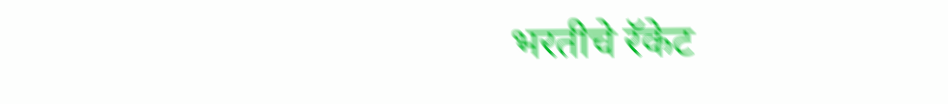भरतीचे रॅकेट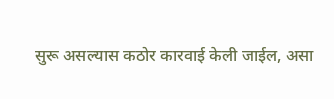सुरू असल्यास कठोर कारवाई केली जाईल, असा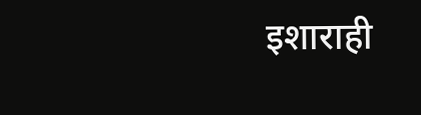इशाराही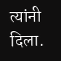त्यांनी दिला.